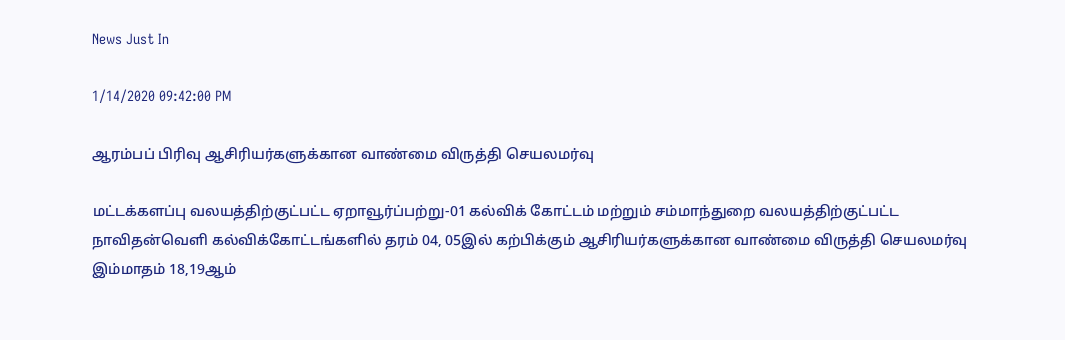News Just In

1/14/2020 09:42:00 PM

ஆரம்பப் பிரிவு ஆசிரியர்களுக்கான வாண்மை விருத்தி செயலமர்வு

மட்டக்களப்பு வலயத்திற்குட்பட்ட ஏறாவூர்ப்பற்று-01 கல்விக் கோட்டம் மற்றும் சம்மாந்துறை வலயத்திற்குட்பட்ட நாவிதன்வெளி கல்விக்கோட்டங்களில் தரம் 04, 05இல் கற்பிக்கும் ஆசிரியர்களுக்கான வாண்மை விருத்தி செயலமர்வு இம்மாதம் 18,19ஆம்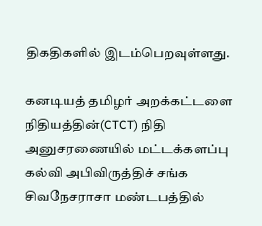திகதிகளில் இடம்பெறவுள்ளது.

கனடியத் தமிழர் அறக்கட்டளை நிதியத்தின்(CTCT) நிதி அனுசரணையில் மட்டக்களப்பு கல்வி அபிவிருத்திச் சங்க சிவநேசராசா மண்டபத்தில்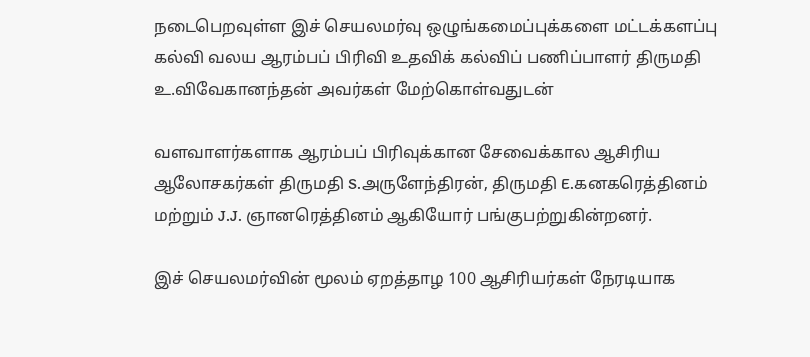நடைபெறவுள்ள இச் செயலமர்வு ஒழுங்கமைப்புக்களை மட்டக்களப்பு கல்வி வலய ஆரம்பப் பிரிவி உதவிக் கல்விப் பணிப்பாளர் திருமதி உ.விவேகானந்தன் அவர்கள் மேற்கொள்வதுடன்

வளவாளர்களாக ஆரம்பப் பிரிவுக்கான சேவைக்கால ஆசிரிய ஆலோசகர்கள் திருமதி S.அருளேந்திரன், திருமதி E.கனகரெத்தினம் மற்றும் J.J. ஞானரெத்தினம் ஆகியோர் பங்குபற்றுகின்றனர்.

இச் செயலமர்வின் மூலம் ஏறத்தாழ 100 ஆசிரியர்கள் நேரடியாக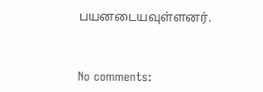பயனடையவுள்ளனர்.



No comments: